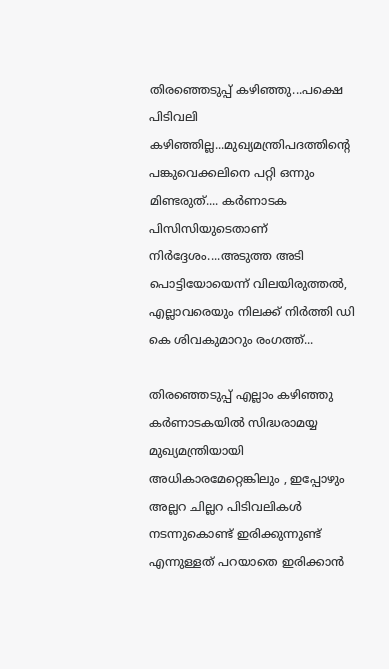തിരഞ്ഞെടുപ്പ് കഴിഞ്ഞു...പക്ഷെ പിടിവലി കഴിഞ്ഞില്ല...മുഖ്യമന്ത്രിപദത്തിന്റെ പങ്കുവെക്കലിനെ പറ്റി ഒന്നും മിണ്ടരുത്.... കർണാടക പിസിസിയുടെതാണ് നിർദ്ദേശം....അടുത്ത അടി പൊട്ടിയോയെന്ന് വിലയിരുത്തൽ, എല്ലാവരെയും നിലക്ക് നിർത്തി ഡി കെ ശിവകുമാറും രംഗത്ത്...

തിരഞ്ഞെടുപ്പ് എല്ലാം കഴിഞ്ഞു കർണാടകയിൽ സിദ്ധരാമയ്യ മുഖ്യമന്ത്രിയായി അധികാരമേറ്റെങ്കിലും , ഇപ്പോഴും അല്ലറ ചില്ലറ പിടിവലികൾ നടന്നുകൊണ്ട് ഇരിക്കുന്നുണ്ട് എന്നുള്ളത് പറയാതെ ഇരിക്കാൻ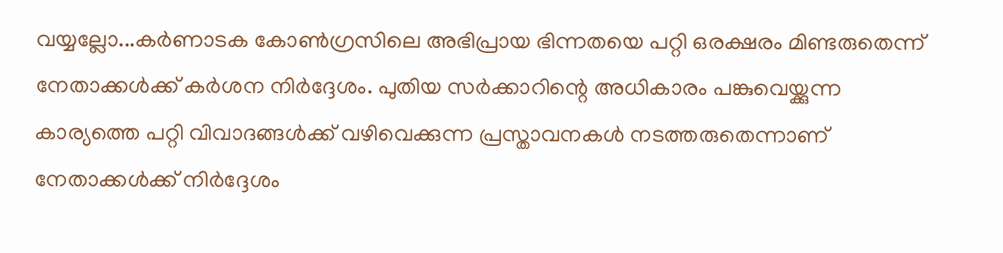വയ്യല്ലോ...കർണാടക കോൺഗ്രസിലെ അഭിപ്രായ ഭിന്നതയെ പറ്റി ഒരക്ഷരം മിണ്ടരുതെന്ന് നേതാക്കൾക്ക് കർശന നിർദ്ദേശം. പുതിയ സർക്കാറിന്റെ അധികാരം പങ്കുവെയ്ക്കുന്ന കാര്യത്തെ പറ്റി വിവാദങ്ങൾക്ക് വഴിവെക്കുന്ന പ്രസ്താവനകൾ നടത്തരുതെന്നാണ് നേതാക്കൾക്ക് നിർദ്ദേശം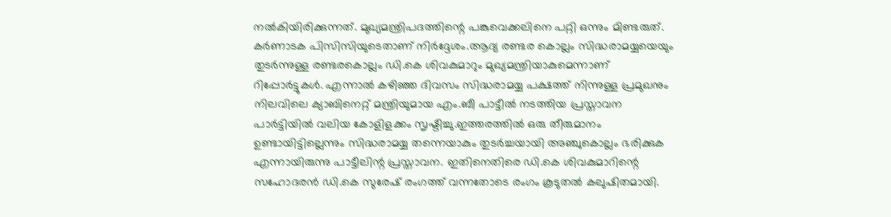നൽകിയിരിക്കുന്നത്. മുഖ്യമന്ത്രിപദത്തിന്റെ പങ്കുവെക്കലിനെ പറ്റി ഒന്നും മിണ്ടരുത്. കർണാടക പിസിസിയുടെതാണ് നിർദ്ദേശം.ആദ്യ രണ്ടര കൊല്ലം സിദ്ധരാമയ്യയെയും തുടർന്നുള്ള രണ്ടരകൊല്ലം ഡി.കെ ശിവകുമാറും മുഖ്യമന്ത്രിയാകുമെന്നാണ് റിപ്പോർട്ടുകൾ. എന്നാൽ കഴിഞ്ഞ ദിവസം സിദ്ധരാമയ്യ പക്ഷത്ത് നിന്നുള്ള പ്രമുഖനും നിലവിലെ ക്യാബിനെറ്റ് മന്ത്രിയുമായ എം.ബീ പാട്ടീൽ നടത്തിയ പ്രസ്താവന പാർട്ടിയിൽ വലിയ കോളിളക്കം സൃഷ്ടിച്ചു.ഇത്തരത്തിൽ ഒരു തീരുമാനം ഉണ്ടായിട്ടില്ലെന്നും സിദ്ധരാമയ്യ തന്നെയാകും തുടർച്ചയായി അഞ്ചുകൊല്ലം ഭരിക്കുക എന്നായിരുന്നു പാട്ടീലിന്റ പ്രസ്താവന. ഇതിനെതിരെ ഡി.കെ ശിവകുമാറിന്റെ സഹോദരൻ ഡി.കെ സുരേഷ് രംഗത്ത് വന്നതോടെ രംഗം കൂടുതൽ കലുഷിതമായി.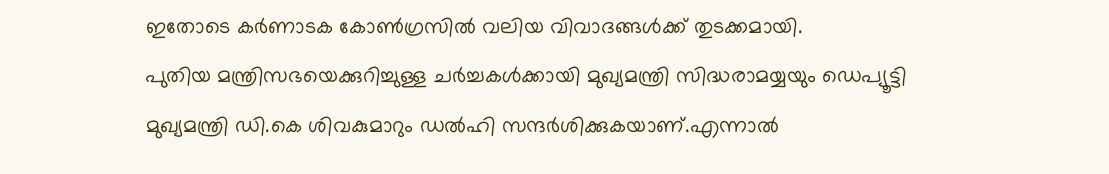ഇതോടെ കർണാടക കോൺഗ്രസിൽ വലിയ വിവാദങ്ങൾക്ക് തുടക്കമായി.
പുതിയ മന്ത്രിസഭയെക്കുറിച്ചുള്ള ചർച്ചകൾക്കായി മുഖ്യമന്ത്രി സിദ്ധരാമയ്യയും ഡെപ്യൂട്ടി മുഖ്യമന്ത്രി ഡി.കെ ശിവകുമാറും ഡൽഹി സന്ദർശിക്കുകയാണ്.എന്നാൽ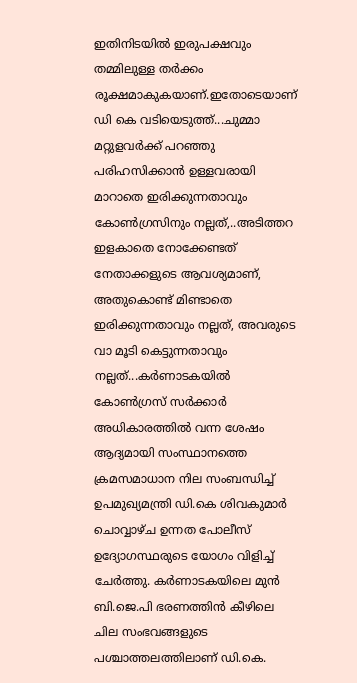ഇതിനിടയിൽ ഇരുപക്ഷവും തമ്മിലുള്ള തർക്കം രൂക്ഷമാകുകയാണ്.ഇതോടെയാണ് ഡി കെ വടിയെടുത്ത്...ചുമ്മാ മറ്റുളവർക്ക് പറഞ്ഞു പരിഹസിക്കാൻ ഉള്ളവരായി മാറാതെ ഇരിക്കുന്നതാവും കോൺഗ്രസിനും നല്ലത്,..അടിത്തറ ഇളകാതെ നോക്കേണ്ടത് നേതാക്കളുടെ ആവശ്യമാണ്, അതുകൊണ്ട് മിണ്ടാതെ ഇരിക്കുന്നതാവും നല്ലത്, അവരുടെ വാ മൂടി കെട്ടുന്നതാവും നല്ലത്...കർണാടകയിൽ കോൺഗ്രസ് സർക്കാർ അധികാരത്തിൽ വന്ന ശേഷം ആദ്യമായി സംസ്ഥാനത്തെ ക്രമസമാധാന നില സംബന്ധിച്ച് ഉപമുഖ്യമന്ത്രി ഡി.കെ ശിവകുമാർ ചൊവ്വാഴ്ച ഉന്നത പോലീസ് ഉദ്യോഗസ്ഥരുടെ യോഗം വിളിച്ച് ചേർത്തു. കർണാടകയിലെ മുൻ ബി.ജെ.പി ഭരണത്തിൻ കീഴിലെ ചില സംഭവങ്ങളുടെ പശ്ചാത്തലത്തിലാണ് ഡി.കെ.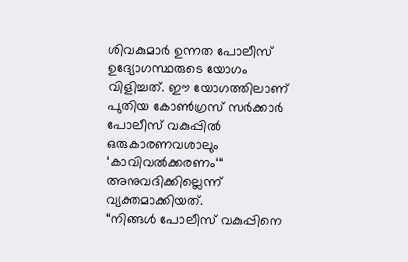ശിവകുമാർ ഉന്നത പോലീസ് ഉദ്യോഗസ്ഥരുടെ യോഗം വിളിച്ചത്. ഈ യോഗത്തിലാണ് പുതിയ കോൺഗ്രസ് സർക്കാർ പോലീസ് വകുപ്പിൽ ഒരുകാരണവശാലും ‘കാവിവൽക്കരണം‘“ അനുവദിക്കില്ലെന്ന് വ്യക്തമാക്കിയത്.
“നിങ്ങൾ പോലീസ് വകുപ്പിനെ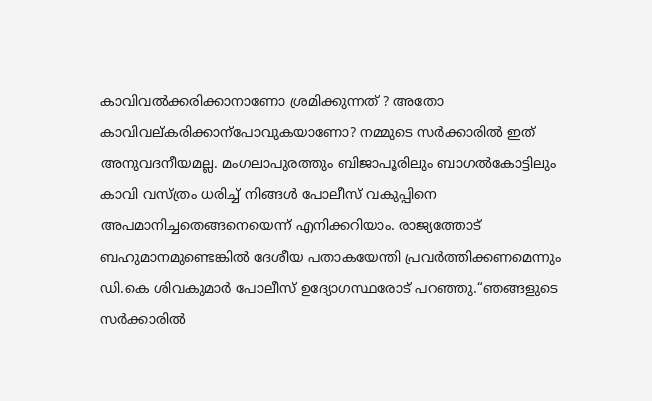കാവിവൽക്കരിക്കാനാണോ ശ്രമിക്കുന്നത് ? അതോ കാവിവല്കരിക്കാന്പോവുകയാണോ? നമ്മുടെ സർക്കാരിൽ ഇത് അനുവദനീയമല്ല. മംഗലാപുരത്തും ബിജാപൂരിലും ബാഗൽകോട്ടിലും കാവി വസ്ത്രം ധരിച്ച് നിങ്ങൾ പോലീസ് വകുപ്പിനെ അപമാനിച്ചതെങ്ങനെയെന്ന് എനിക്കറിയാം. രാജ്യത്തോട് ബഹുമാനമുണ്ടെങ്കിൽ ദേശീയ പതാകയേന്തി പ്രവർത്തിക്കണമെന്നും ഡി.കെ ശിവകുമാർ പോലീസ് ഉദ്യോഗസ്ഥരോട് പറഞ്ഞു.“ഞങ്ങളുടെ സർക്കാരിൽ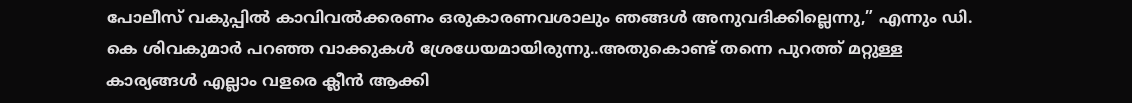പോലീസ് വകുപ്പിൽ കാവിവൽക്കരണം ഒരുകാരണവശാലും ഞങ്ങൾ അനുവദിക്കില്ലെന്നു,” എന്നും ഡി. കെ ശിവകുമാർ പറഞ്ഞ വാക്കുകൾ ശ്രേധേയമായിരുന്നു..അതുകൊണ്ട് തന്നെ പുറത്ത് മറ്റുള്ള കാര്യങ്ങൾ എല്ലാം വളരെ ക്ലീൻ ആക്കി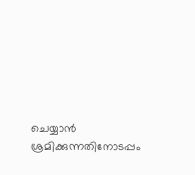ചെയ്യാൻ ശ്രമിക്കുന്നതിനോടപ്പം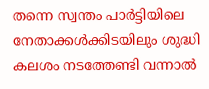തന്നെ സ്വന്തം പാർട്ടിയിലെ നേതാക്കൾക്കിടയിലും ശുദ്ധി കലശം നടത്തേണ്ടി വന്നാൽ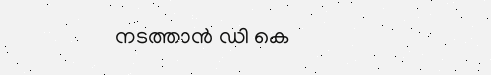നടത്താൻ ഡി കെ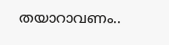തയാറാവണം..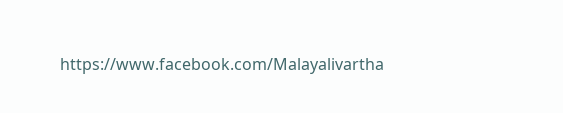https://www.facebook.com/Malayalivartha